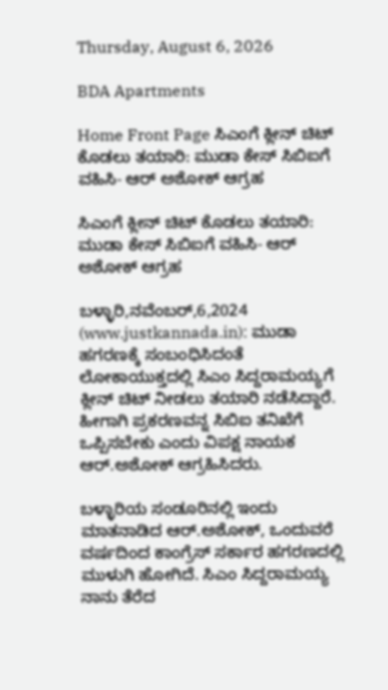Thursday, August 6, 2026

BDA Apartments

Home Front Page ಸಿಎಂಗೆ ಕ್ಲೀನ್ ಚಿಟ್ ಕೊಡಲು ತಯಾರಿ: ಮುಡಾ ಕೇಸ್ ಸಿಬಿಐಗೆ ವಹಿಸಿ- ಆರ್ ಅಶೋಕ್ ಆಗ್ರಹ

ಸಿಎಂಗೆ ಕ್ಲೀನ್ ಚಿಟ್ ಕೊಡಲು ತಯಾರಿ: ಮುಡಾ ಕೇಸ್ ಸಿಬಿಐಗೆ ವಹಿಸಿ- ಆರ್ ಅಶೋಕ್ ಆಗ್ರಹ

ಬಳ್ಳಾರಿ,ನವೆಂಬರ್,6,2024 (www.justkannada.in): ಮುಡಾ ಹಗರಣಕ್ಕೆ ಸಂಬಂಧಿಸಿದಂತೆ ಲೋಕಾಯುಕ್ತದಲ್ಲಿ ಸಿಎಂ ಸಿದ್ದರಾಮಯ್ಯಗೆ ಕ್ಲೀನ್ ಚಿಟ್ ನೀಡಲು ತಯಾರಿ ನಡೆಸಿದ್ದಾರೆ. ಹೀಗಾಗಿ ಪ್ರಕರಣವನ್ನ ಸಿಬಿಐ ತನಿಖೆಗೆ ಒಪ್ಪಿಸಬೇಕು ಎಂದು ವಿಪಕ್ಷ ನಾಯಕ ಆರ್.ಅಶೋಕ್ ಆಗ್ರಹಿಸಿದರು.

ಬಳ್ಳಾರಿಯ ಸಂಡೂರಿನಲ್ಲಿ ಇಂದು ಮಾತನಾಡಿದ ಆರ್.ಅಶೋಕ್, ಒಂದುವರೆ ವರ್ಷದಿಂದ ಕಾಂಗ್ರೆಸ್ ಸರ್ಕಾರ ಹಗರಣದಲ್ಲಿ ಮುಳುಗಿ ಹೋಗಿದೆ. ಸಿಎಂ ಸಿದ್ದರಾಮಯ್ಯ ನಾನು ತೆರೆದ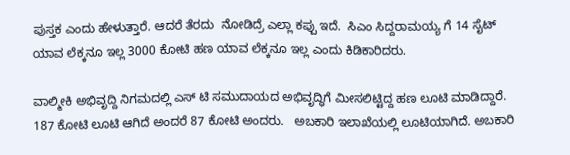ಪುಸ್ತಕ ಎಂದು ಹೇಳುತ್ತಾರೆ. ಆದರೆ ತೆರದು  ನೋಡಿದ್ರೆ ಎಲ್ಲಾ ಕಪ್ಪು ಇದೆ.  ಸಿಎಂ ಸಿದ್ದರಾಮಯ್ಯ ಗೆ 14 ಸೈಟ್ ಯಾವ ಲೆಕ್ಕನೂ ಇಲ್ಲ 3000 ಕೋಟಿ ಹಣ ಯಾವ ಲೆಕ್ಕನೂ ಇಲ್ಲ ಎಂದು ಕಿಡಿಕಾರಿದರು.

ವಾಲ್ಮೀಕಿ ಅಭಿವೃದ್ದಿ ನಿಗಮದಲ್ಲಿ ಎಸ್ ಟಿ ಸಮುದಾಯದ ಅಭಿವೃದ್ಧಿಗೆ ಮೀಸಲಿಟ್ಟಿದ್ದ ಹಣ ಲೂಟಿ ಮಾಡಿದ್ದಾರೆ.   187 ಕೋಟಿ ಲೂಟಿ ಆಗಿದೆ ಅಂದರೆ 87 ಕೋಟಿ ಅಂದರು.   ಅಬಕಾರಿ ಇಲಾಖೆಯಲ್ಲಿ ಲೂಟಿಯಾಗಿದೆ. ಅಬಕಾರಿ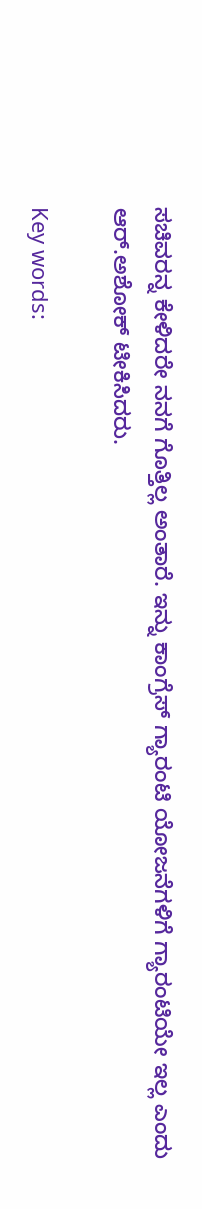ಸಚಿವರನ್ನ ಕೇಳಿದರೇ ನನಗೆ ಗೊತ್ತಿಲ್ಲ ಅಂತಾರೆ. ಇನ್ನು ಕಾಂಗ್ರೆಸ್ ಗ್ಯಾರಂಟಿ ಯೋಜನೆಗಳಿಗೆ ಗ್ಯಾರಂಟಿಯೇ ಇಲ್ಲ ಎಂದು ಆರ್.ಅಶೋಕ್ ಟೀಕಿಸಿದರು.

Key words: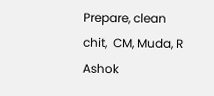Prepare, clean chit,  CM, Muda, R Ashok